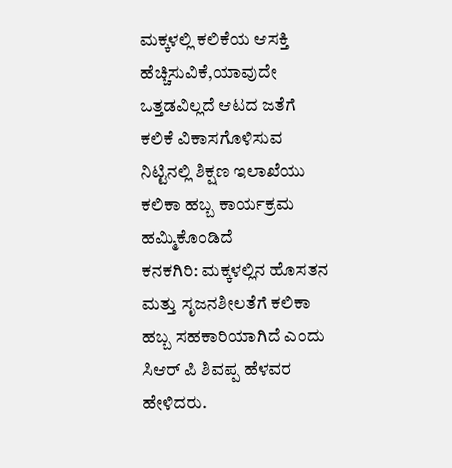ಮಕ್ಕಳಲ್ಲಿ ಕಲಿಕೆಯ ಆಸಕ್ತಿ ಹೆಚ್ಚಿಸುವಿಕೆ,ಯಾವುದೇ ಒತ್ತಡವಿಲ್ಲದೆ ಆಟದ ಜತೆಗೆ ಕಲಿಕೆ ವಿಕಾಸಗೊಳಿಸುವ ನಿಟ್ಟಿನಲ್ಲಿ ಶಿಕ್ಷಣ ಇಲಾಖೆಯು ಕಲಿಕಾ ಹಬ್ಬ ಕಾರ್ಯಕ್ರಮ ಹಮ್ಮಿಕೊಂಡಿದೆ
ಕನಕಗಿರಿ: ಮಕ್ಕಳಲ್ಲಿನ ಹೊಸತನ ಮತ್ತು ಸೃಜನಶೀಲತೆಗೆ ಕಲಿಕಾ ಹಬ್ಬ ಸಹಕಾರಿಯಾಗಿದೆ ಎಂದು ಸಿಆರ್ ಪಿ ಶಿವಪ್ಪ ಹೆಳವರ ಹೇಳಿದರು.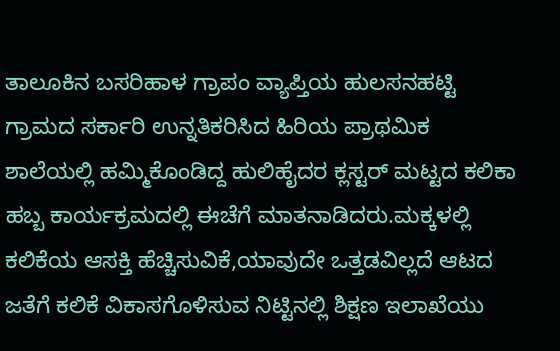ತಾಲೂಕಿನ ಬಸರಿಹಾಳ ಗ್ರಾಪಂ ವ್ಯಾಪ್ತಿಯ ಹುಲಸನಹಟ್ಟಿ ಗ್ರಾಮದ ಸರ್ಕಾರಿ ಉನ್ನತಿಕರಿಸಿದ ಹಿರಿಯ ಪ್ರಾಥಮಿಕ ಶಾಲೆಯಲ್ಲಿ ಹಮ್ಮಿಕೊಂಡಿದ್ದ ಹುಲಿಹೈದರ ಕ್ಲಸ್ಟರ್ ಮಟ್ಟದ ಕಲಿಕಾ ಹಬ್ಬ ಕಾರ್ಯಕ್ರಮದಲ್ಲಿ ಈಚೆಗೆ ಮಾತನಾಡಿದರು.ಮಕ್ಕಳಲ್ಲಿ ಕಲಿಕೆಯ ಆಸಕ್ತಿ ಹೆಚ್ಚಿಸುವಿಕೆ,ಯಾವುದೇ ಒತ್ತಡವಿಲ್ಲದೆ ಆಟದ ಜತೆಗೆ ಕಲಿಕೆ ವಿಕಾಸಗೊಳಿಸುವ ನಿಟ್ಟಿನಲ್ಲಿ ಶಿಕ್ಷಣ ಇಲಾಖೆಯು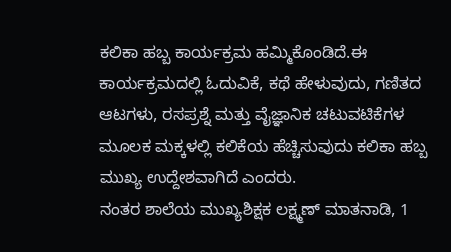ಕಲಿಕಾ ಹಬ್ಬ ಕಾರ್ಯಕ್ರಮ ಹಮ್ಮಿಕೊಂಡಿದೆ.ಈ ಕಾರ್ಯಕ್ರಮದಲ್ಲಿ ಓದುವಿಕೆ, ಕಥೆ ಹೇಳುವುದು, ಗಣಿತದ ಆಟಗಳು, ರಸಪ್ರಶ್ನೆ ಮತ್ತು ವೈಜ್ಞಾನಿಕ ಚಟುವಟಿಕೆಗಳ ಮೂಲಕ ಮಕ್ಕಳಲ್ಲಿ ಕಲಿಕೆಯ ಹೆಚ್ಚಿಸುವುದು ಕಲಿಕಾ ಹಬ್ಬ ಮುಖ್ಯ ಉದ್ದೇಶವಾಗಿದೆ ಎಂದರು.
ನಂತರ ಶಾಲೆಯ ಮುಖ್ಯಶಿಕ್ಷಕ ಲಕ್ಷ್ಮಣ್ ಮಾತನಾಡಿ, 1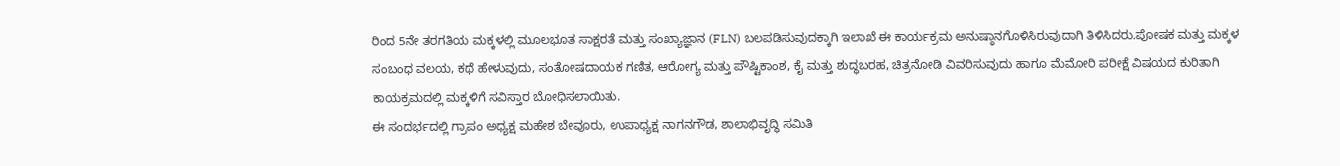ರಿಂದ 5ನೇ ತರಗತಿಯ ಮಕ್ಕಳಲ್ಲಿ ಮೂಲಭೂತ ಸಾಕ್ಷರತೆ ಮತ್ತು ಸಂಖ್ಯಾಜ್ಞಾನ (FLN) ಬಲಪಡಿಸುವುದಕ್ಕಾಗಿ ಇಲಾಖೆ ಈ ಕಾರ್ಯಕ್ರಮ ಅನುಷ್ಠಾನಗೊಳಿಸಿರುವುದಾಗಿ ತಿಳಿಸಿದರು.ಪೋಷಕ ಮತ್ತು ಮಕ್ಕಳ ಸಂಬಂಧ ವಲಯ, ಕಥೆ ಹೇಳುವುದು, ಸಂತೋಷದಾಯಕ ಗಣಿತ, ಆರೋಗ್ಯ ಮತ್ತು ಪೌಷ್ಟಿಕಾಂಶ, ಕೈ ಮತ್ತು ಶುದ್ಧಬರಹ, ಚಿತ್ರನೋಡಿ ವಿವರಿಸುವುದು ಹಾಗೂ ಮೆಮೋರಿ ಪರೀಕ್ಷೆ ವಿಷಯದ ಕುರಿತಾಗಿ ಕಾಯಕ್ರಮದಲ್ಲಿ ಮಕ್ಕಳಿಗೆ ಸವಿಸ್ತಾರ ಬೋಧಿಸಲಾಯಿತು.
ಈ ಸಂದರ್ಭದಲ್ಲಿ ಗ್ರಾಪಂ ಅಧ್ಯಕ್ಷ ಮಹೇಶ ಬೇವೂರು, ಉಪಾಧ್ಯಕ್ಷ ನಾಗನಗೌಡ, ಶಾಲಾಭಿವೃದ್ಧಿ ಸಮಿತಿ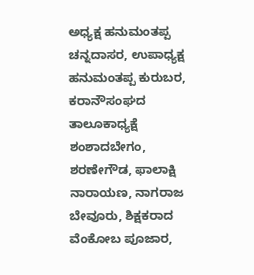ಅಧ್ಯಕ್ಷ ಹನುಮಂತಪ್ಪ ಚನ್ನದಾಸರ, ಉಪಾಧ್ಯಕ್ಷ ಹನುಮಂತಪ್ಪ ಕುರುಬರ, ಕರಾನೌಸಂಘದ ತಾಲೂಕಾಧ್ಯಕ್ಷೆ ಶಂಶಾದಬೇಗಂ, ಶರಣೇಗೌಡ, ಫಾಲಾಕ್ಷಿ ನಾರಾಯಣ, ನಾಗರಾಜ ಬೇವೂರು, ಶಿಕ್ಷಕರಾದ ವೆಂಕೋಬ ಪೂಜಾರ,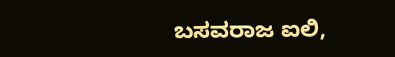ಬಸವರಾಜ ಐಲಿ,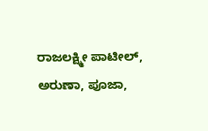ರಾಜಲಕ್ಷ್ಮೀ ಪಾಟೀಲ್, ಅರುಣಾ, ಪೂಜಾ,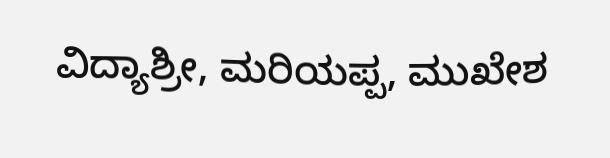ವಿದ್ಯಾಶ್ರೀ, ಮರಿಯಪ್ಪ, ಮುಖೇಶ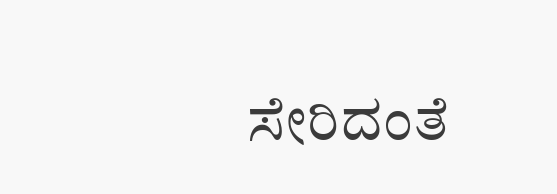ಸೇರಿದಂತೆ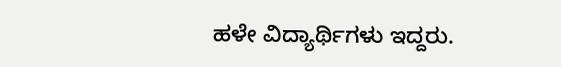ಹಳೇ ವಿದ್ಯಾರ್ಥಿಗಳು ಇದ್ದರು.